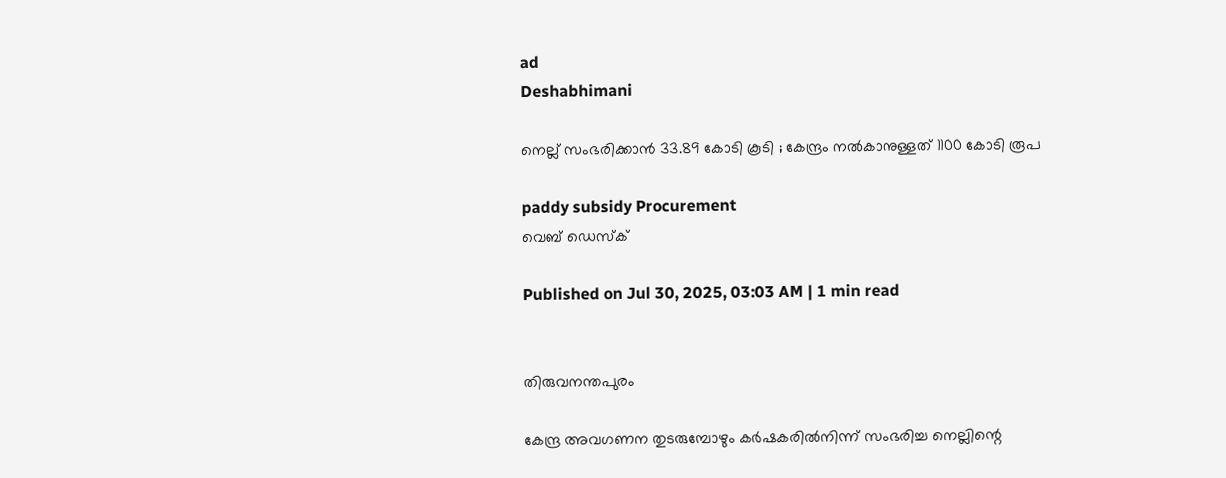ad
Deshabhimani

നെല്ല് സംഭരിക്കാൻ 33.89 കോടി കൂടി ; കേന്ദ്രം നൽകാനുള്ളത് 1100 കോടി രൂപ

paddy subsidy Procurement
വെബ് ഡെസ്ക്

Published on Jul 30, 2025, 03:03 AM | 1 min read


തിരുവനന്തപുരം

കേന്ദ്ര അവഗണന തുടരുമ്പോഴും കർഷകരിൽനിന്ന്‌ സംഭരിച്ച നെല്ലിന്റെ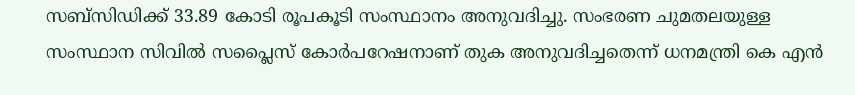സബ്‌സിഡിക്ക്‌ 33.89 കോടി രൂപകൂടി സംസ്ഥാനം അനുവദിച്ചു. സംഭരണ ചുമതലയുള്ള സംസ്ഥാന സിവിൽ സപ്ലൈസ്‌ കോർപറേഷനാണ്‌ തുക അനുവദിച്ചതെന്ന് ധനമന്ത്രി കെ എൻ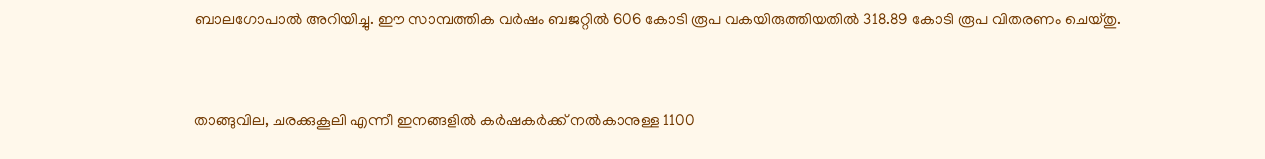ബാലഗോപാൽ അറിയിച്ചു. ഈ സാമ്പത്തിക വർഷം ബജറ്റിൽ 606 കോടി രൂപ വകയിരുത്തിയതിൽ 318.89 കോടി രൂപ വിതരണം ചെയ്‌തു.


താങ്ങുവില, ചരക്കുകൂലി എന്നീ ഇനങ്ങളിൽ കർഷകർക്ക്‌ നൽകാനുള്ള 1100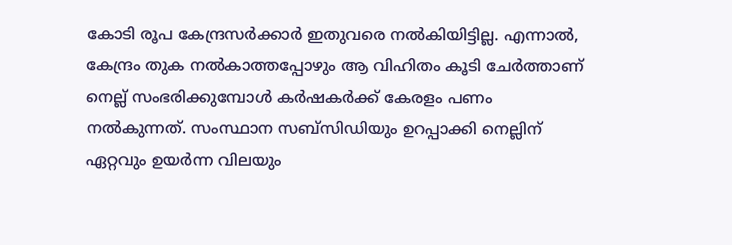കോടി രൂപ കേന്ദ്രസർക്കാർ ഇതുവരെ നൽകിയിട്ടില്ല. എന്നാൽ, കേന്ദ്രം തുക നൽകാത്തപ്പോഴും ആ വിഹിതം കൂടി ചേർത്താണ്‌ നെല്ല്‌ സംഭരിക്കുമ്പോൾ കർഷകർക്ക് കേരളം പണം നൽകുന്നത്‌. സംസ്ഥാന സബ്‌സിഡിയും ഉറപ്പാക്കി നെല്ലിന്‌ ഏറ്റവും ഉയർന്ന വിലയും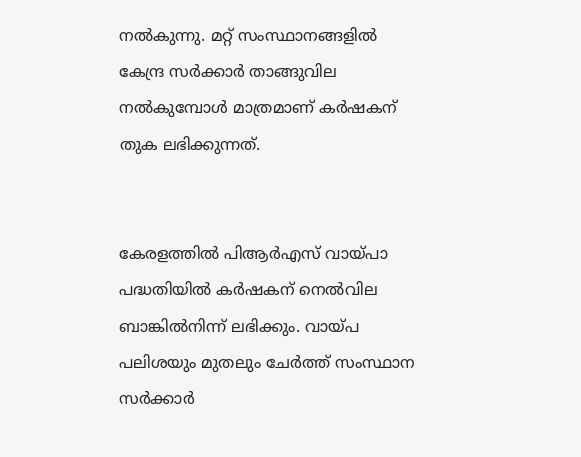നൽകുന്നു. മറ്റ്‌ സംസ്ഥാനങ്ങളിൽ കേന്ദ്ര സർക്കാർ താങ്ങുവില നൽകുമ്പോൾ മാത്രമാണ്‌ കർഷകന്‌ തുക ലഭിക്കുന്നത്‌.


കേരളത്തിൽ പിആർഎസ്‌ വായ്‌പാ പദ്ധതിയിൽ കർഷകന്‌ നെൽവില ബാങ്കിൽനിന്ന്‌ ലഭിക്കും. വായ്‌പ പലിശയും മുതലും ചേർത്ത്‌ സംസ്ഥാന സർക്കാർ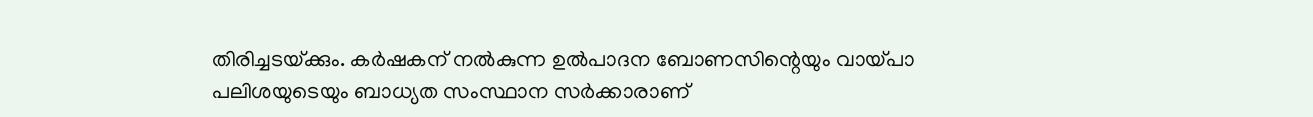തിരിച്ചടയ്‌ക്കും. കർഷകന്‌ നൽകുന്ന ഉൽപാദന ബോണസിന്റെയും വായ്‌പാ പലിശയുടെയും ബാധ്യത സംസ്ഥാന സർക്കാരാണ്‌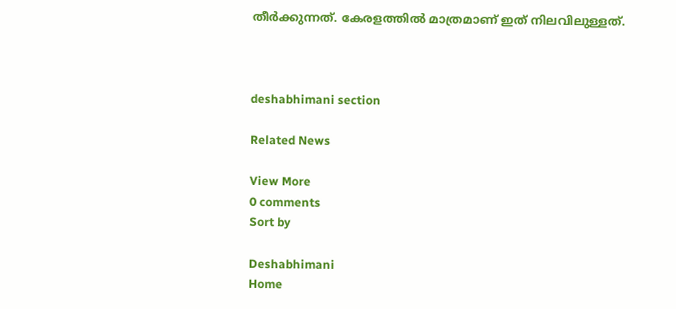തീർക്കുന്നത്‌. കേരളത്തിൽ മാത്രമാണ്‌ ഇത്‌ നിലവിലുള്ളത്‌.



deshabhimani section

Related News

View More
0 comments
Sort by

Deshabhimani
Home